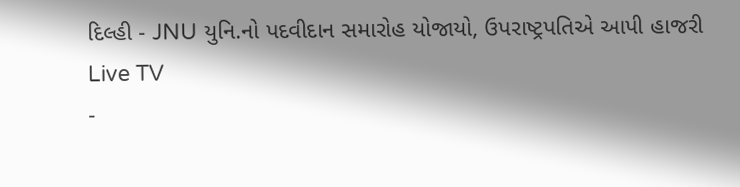દિલ્હી - JNU યુનિ.નો પદવીદાન સમારોહ યોજાયો, ઉપરાષ્ટ્રપતિએ આપી હાજરી
Live TV
-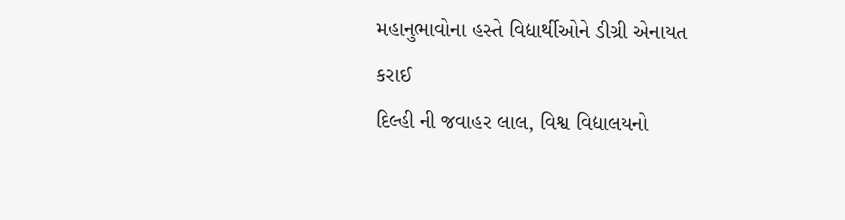મહાનુભાવોના હસ્તે વિદ્યાર્થીઓને ડીગ્રી એનાયત કરાઈ
દિલ્હી ની જવાહર લાલ, વિશ્વ વિદ્યાલયનો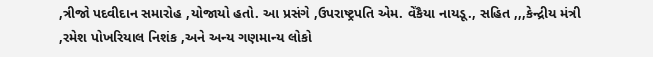,ત્રીજો પદવીદાન સમારોહ ,યોજાયો હતો. આ પ્રસંગે ,ઉપરાષ્ટ્રપતિ એમ. વેંકૈયા નાયડૂ., સહિત ,,,કેન્દ્રીય મંત્રી ,રમેશ પોખરિયાલ નિશંક ,અને અન્ય ગણમાન્ય લોકો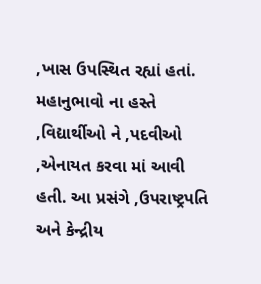,ખાસ ઉપસ્થિત રહ્યાં હતાં. મહાનુભાવો ના હસ્તે ,વિદ્યાર્થીઓ ને ,પદવીઓ ,એનાયત કરવા માં આવી હતી. આ પ્રસંગે ,ઉપરાષ્ટ્રપતિ અને કેન્દ્રીય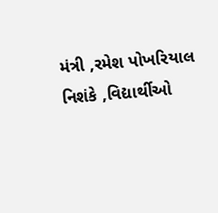મંત્રી ,રમેશ પોખરિયાલ નિશંકે ,વિદ્યાર્થીઓ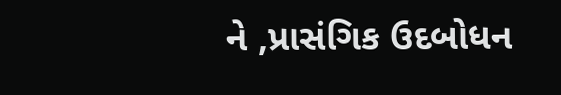ને ,પ્રાસંગિક ઉદબોધન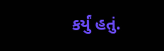કર્યું હતું.